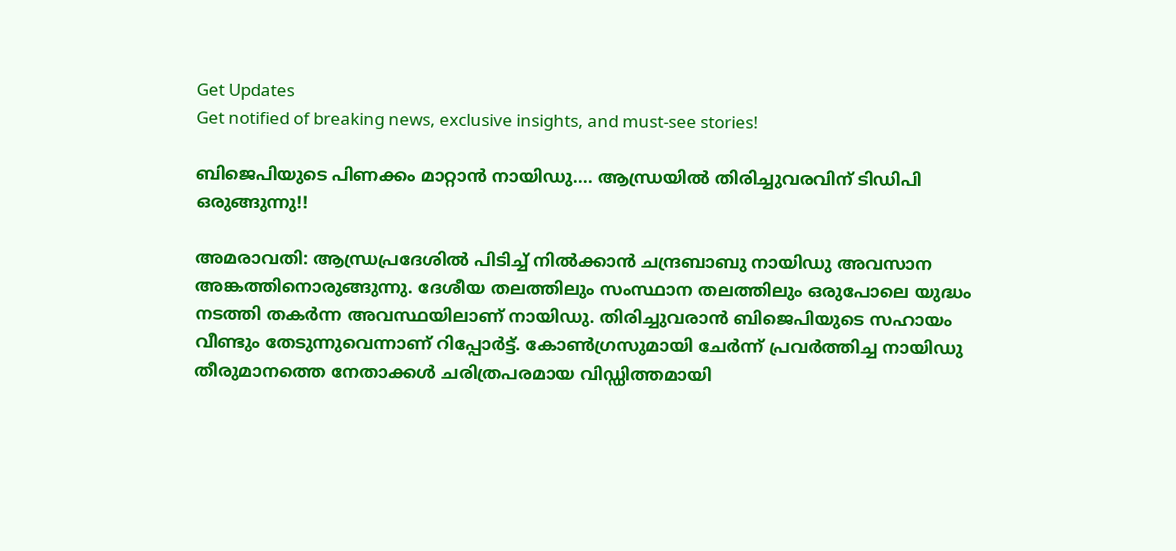Get Updates
Get notified of breaking news, exclusive insights, and must-see stories!

ബിജെപിയുടെ പിണക്കം മാറ്റാന്‍ നായിഡു.... ആന്ധ്രയില്‍ തിരിച്ചുവരവിന് ടിഡിപി ഒരുങ്ങുന്നു!!

അമരാവതി: ആന്ധ്രപ്രദേശില്‍ പിടിച്ച് നില്‍ക്കാന്‍ ചന്ദ്രബാബു നായിഡു അവസാന അങ്കത്തിനൊരുങ്ങുന്നു. ദേശീയ തലത്തിലും സംസ്ഥാന തലത്തിലും ഒരുപോലെ യുദ്ധം നടത്തി തകര്‍ന്ന അവസ്ഥയിലാണ് നായിഡു. തിരിച്ചുവരാന്‍ ബിജെപിയുടെ സഹായം വീണ്ടും തേടുന്നുവെന്നാണ് റിപ്പോര്‍ട്ട്. കോണ്‍ഗ്രസുമായി ചേര്‍ന്ന് പ്രവര്‍ത്തിച്ച നായിഡു തീരുമാനത്തെ നേതാക്കള്‍ ചരിത്രപരമായ വിഡ്ഡിത്തമായി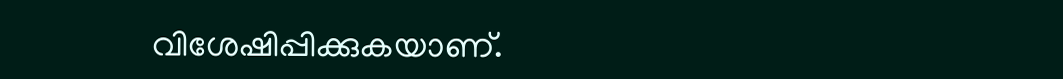വിശേഷിപ്പിക്കുകയാണ്.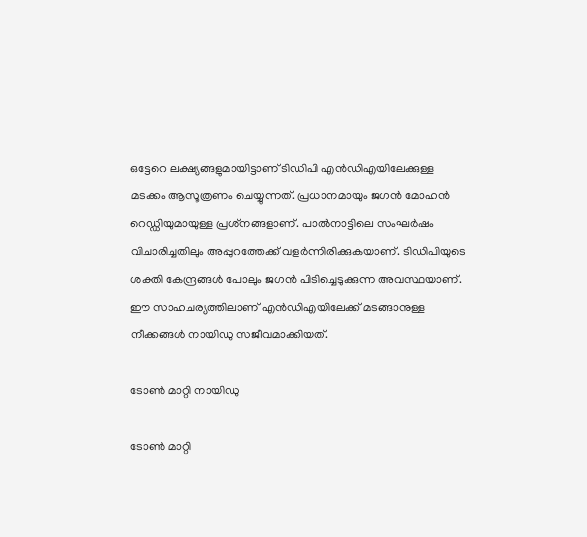ഒട്ടേറെ ലക്ഷ്യങ്ങളുമായിട്ടാണ് ടിഡിപി എന്‍ഡിഎയിലേക്കുള്ള മടക്കം ആസൂത്രണം ചെയ്യുന്നത്. പ്രധാനമായും ജഗന്‍ മോഹന്‍ റെഡ്ഡിയുമായുള്ള പ്രശ്‌നങ്ങളാണ്. പാല്‍നാട്ടിലെ സംഘര്‍ഷം വിചാരിച്ചതിലും അപ്പുറത്തേക്ക് വളര്‍ന്നിരിക്കുകയാണ്. ടിഡിപിയുടെ ശക്തി കേന്ദ്രങ്ങള്‍ പോലും ജഗന്‍ പിടിച്ചെടുക്കുന്ന അവസ്ഥയാണ്. ഈ സാഹചര്യത്തിലാണ് എന്‍ഡിഎയിലേക്ക് മടങ്ങാനുള്ള നീക്കങ്ങള്‍ നായിഡു സജീവമാക്കിയത്.

ടോണ്‍ മാറ്റി നായിഡു

ടോണ്‍ മാറ്റി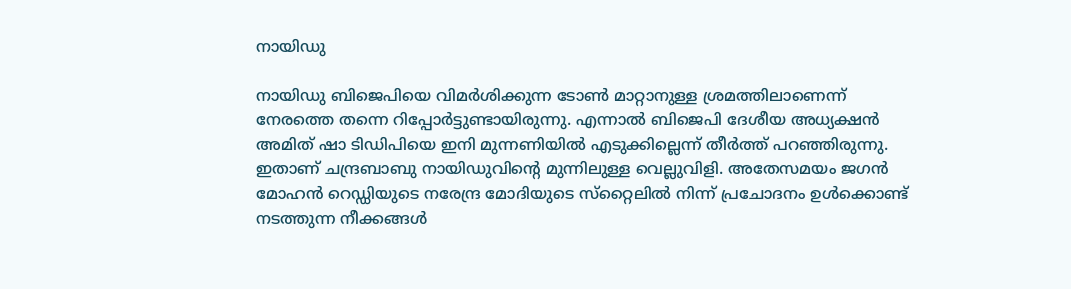നായിഡു

നായിഡു ബിജെപിയെ വിമര്‍ശിക്കുന്ന ടോണ്‍ മാറ്റാനുള്ള ശ്രമത്തിലാണെന്ന് നേരത്തെ തന്നെ റിപ്പോര്‍ട്ടുണ്ടായിരുന്നു. എന്നാല്‍ ബിജെപി ദേശീയ അധ്യക്ഷന്‍ അമിത് ഷാ ടിഡിപിയെ ഇനി മുന്നണിയില്‍ എടുക്കില്ലെന്ന് തീര്‍ത്ത് പറഞ്ഞിരുന്നു. ഇതാണ് ചന്ദ്രബാബു നായിഡുവിന്റെ മുന്നിലുള്ള വെല്ലുവിളി. അതേസമയം ജഗന്‍ മോഹന്‍ റെഡ്ഡിയുടെ നരേന്ദ്ര മോദിയുടെ സ്‌റ്റൈലില്‍ നിന്ന് പ്രചോദനം ഉള്‍ക്കൊണ്ട് നടത്തുന്ന നീക്കങ്ങള്‍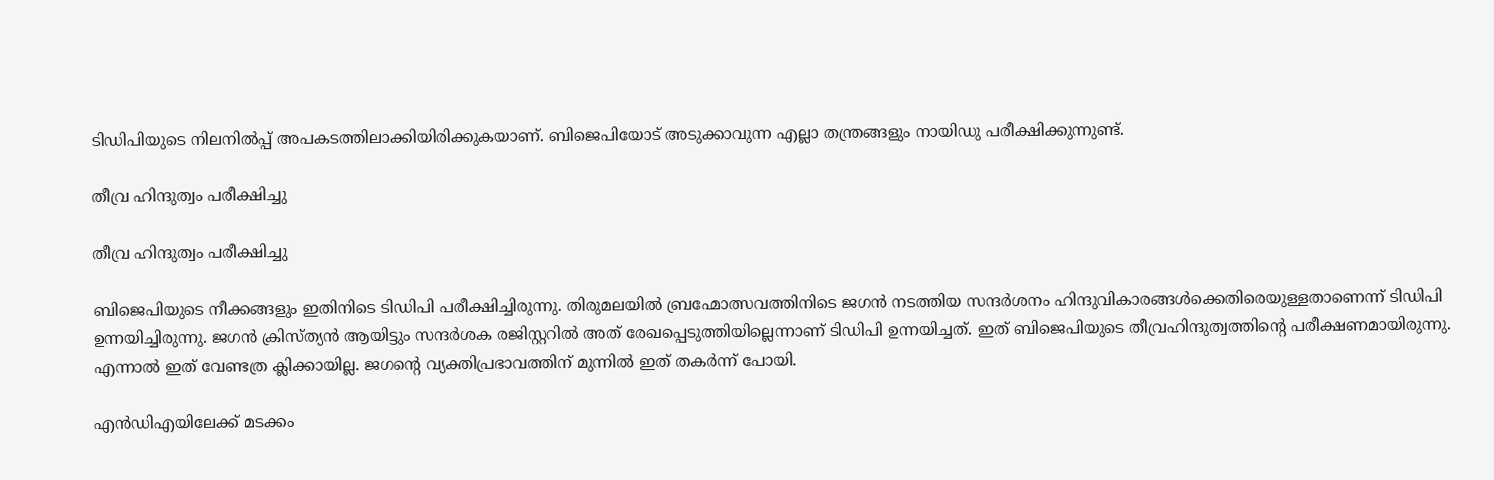ടിഡിപിയുടെ നിലനില്‍പ്പ് അപകടത്തിലാക്കിയിരിക്കുകയാണ്. ബിജെപിയോട് അടുക്കാവുന്ന എല്ലാ തന്ത്രങ്ങളും നായിഡു പരീക്ഷിക്കുന്നുണ്ട്.

തീവ്ര ഹിന്ദുത്വം പരീക്ഷിച്ചു

തീവ്ര ഹിന്ദുത്വം പരീക്ഷിച്ചു

ബിജെപിയുടെ നീക്കങ്ങളും ഇതിനിടെ ടിഡിപി പരീക്ഷിച്ചിരുന്നു. തിരുമലയില്‍ ബ്രഹ്മോത്സവത്തിനിടെ ജഗന്‍ നടത്തിയ സന്ദര്‍ശനം ഹിന്ദുവികാരങ്ങള്‍ക്കെതിരെയുള്ളതാണെന്ന് ടിഡിപി ഉന്നയിച്ചിരുന്നു. ജഗന്‍ ക്രിസ്ത്യന്‍ ആയിട്ടും സന്ദര്‍ശക രജിസ്റ്ററില്‍ അത് രേഖപ്പെടുത്തിയില്ലെന്നാണ് ടിഡിപി ഉന്നയിച്ചത്. ഇത് ബിജെപിയുടെ തീവ്രഹിന്ദുത്വത്തിന്റെ പരീക്ഷണമായിരുന്നു. എന്നാല്‍ ഇത് വേണ്ടത്ര ക്ലിക്കായില്ല. ജഗന്റെ വ്യക്തിപ്രഭാവത്തിന് മുന്നില്‍ ഇത് തകര്‍ന്ന് പോയി.

എന്‍ഡിഎയിലേക്ക് മടക്കം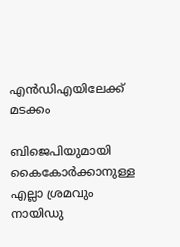എന്‍ഡിഎയിലേക്ക് മടക്കം

ബിജെപിയുമായി കൈകോര്‍ക്കാനുള്ള എല്ലാ ശ്രമവും നായിഡു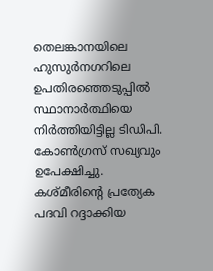തെലങ്കാനയിലെ ഹുസുര്‍നഗറിലെ ഉപതിരഞ്ഞെടുപ്പില്‍ സ്ഥാനാര്‍ത്ഥിയെ നിര്‍ത്തിയിട്ടില്ല ടിഡിപി. കോണ്‍ഗ്രസ് സഖ്യവും ഉപേക്ഷിച്ചു. കശ്മീരിന്റെ പ്രത്യേക പദവി റദ്ദാക്കിയ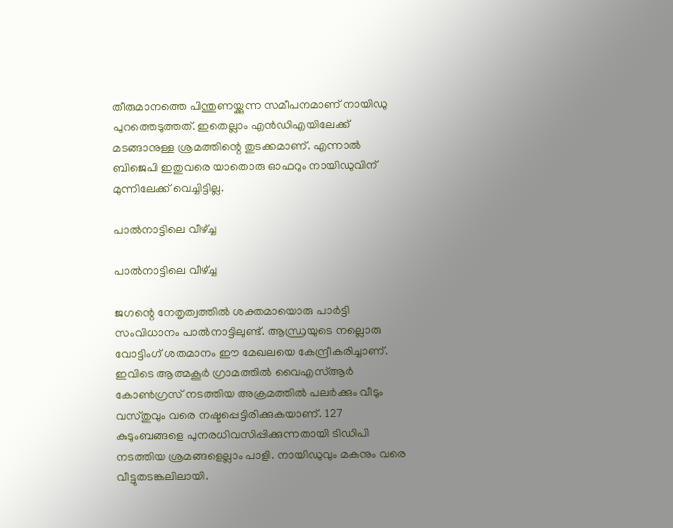തീരുമാനത്തെ പിന്തുണയ്ക്കുന്ന സമീപനമാണ് നായിഡു പുറത്തെടുത്തത്. ഇതെല്ലാം എന്‍ഡിഎയിലേക്ക് മടങ്ങാനുള്ള ശ്രമത്തിന്റെ തുടക്കമാണ്. എന്നാല്‍ ബിജെപി ഇതുവരെ യാതൊരു ഓഫറും നായിഡുവിന് മുന്നിലേക്ക് വെച്ചിട്ടില്ല.

പാല്‍നാട്ടിലെ വീഴ്ച്ച

പാല്‍നാട്ടിലെ വീഴ്ച്ച

ജഗന്റെ നേതൃത്വത്തില്‍ ശക്തമായൊരു പാര്‍ട്ടി സംവിധാനം പാല്‍നാട്ടിലുണ്ട്. ആന്ധ്രയുടെ നല്ലൊരു വോട്ടിംഗ് ശതമാനം ഈ മേഖലയെ കേന്ദ്രീകരിച്ചാണ്. ഇവിടെ ആത്മകൂര്‍ ഗ്രാമത്തില്‍ വൈഎസ്ആര്‍ കോണ്‍ഗ്രസ് നടത്തിയ അക്രമത്തില്‍ പലര്‍ക്കും വീടും വസ്തുവും വരെ നഷ്ടപ്പെട്ടിരിക്കുകയാണ്. 127 കുടുംബങ്ങളെ പുനരധിവസിപ്പിക്കുന്നതായി ടിഡിപി നടത്തിയ ശ്രമങ്ങളെല്ലാം പാളി. നായിഡുവും മകനും വരെ വീട്ടുതടങ്കലിലായി.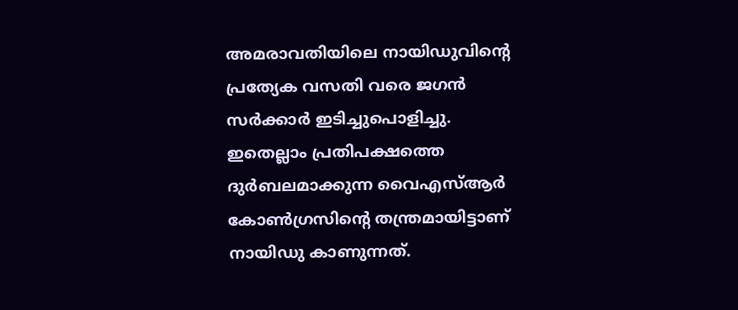അമരാവതിയിലെ നായിഡുവിന്റെ പ്രത്യേക വസതി വരെ ജഗന്‍ സര്‍ക്കാര്‍ ഇടിച്ചുപൊളിച്ചു. ഇതെല്ലാം പ്രതിപക്ഷത്തെ ദുര്‍ബലമാക്കുന്ന വൈഎസ്ആര്‍ കോണ്‍ഗ്രസിന്റെ തന്ത്രമായിട്ടാണ് നായിഡു കാണുന്നത്.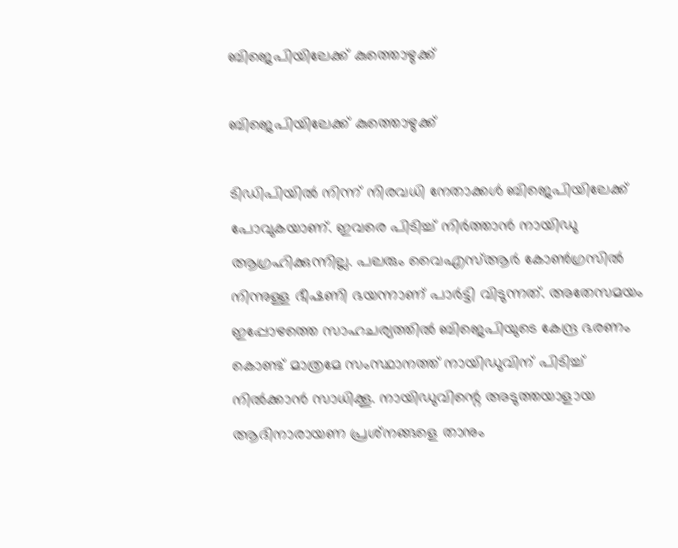ബിജെപിയിലേക്ക് കുത്തൊഴുക്ക്

ബിജെപിയിലേക്ക് കുത്തൊഴുക്ക്

ടിഡിപിയില്‍ നിന്ന് നിരവധി നേതാക്കള്‍ ബിജെപിയിലേക്ക് പോവുകയാണ്. ഇവരെ പിടിച്ച് നിര്‍ത്താന്‍ നായിഡു ആഗ്രഹിക്കുന്നില്ല. പലരും വൈഎസ്ആര്‍ കോണ്‍ഗ്രസില്‍ നിന്നുള്ള ഭീഷണി ഭയന്നാണ് പാര്‍ട്ടി വിടുന്നത്. അതേസമയം ഇപ്പോഴത്തെ സാഹചര്യത്തില്‍ ബിജെപിയുടെ കേന്ദ്ര ഭരണം കൊണ്ട് മാത്രമേ സംസ്ഥാനത്ത് നായിഡുവിന് പിടിച്ച് നില്‍ക്കാന്‍ സാധിക്കൂ. നായിഡുവിന്റെ അടുത്തയാളായ ആദിനാരായണ പ്രശ്‌നങ്ങളെ താനും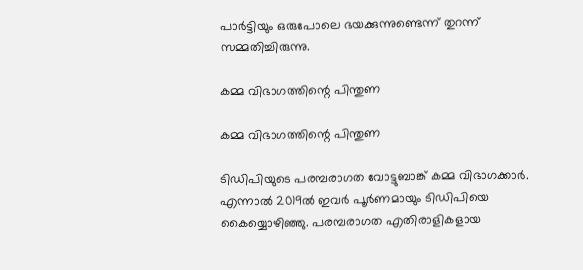പാര്‍ട്ടിയും ഒരുപോലെ ഭയക്കുന്നുണ്ടെന്ന് തുറന്ന് സമ്മതിച്ചിരുന്നു.

കമ്മ വിഭാഗത്തിന്റെ പിന്തുണ

കമ്മ വിഭാഗത്തിന്റെ പിന്തുണ

ടിഡിപിയുടെ പരമ്പരാഗത വോട്ടുബാങ്ക് കമ്മ വിഭാഗക്കാര്‍. എന്നാല്‍ 2019ല്‍ ഇവര്‍ പൂര്‍ണമായും ടിഡിപിയെ കൈയ്യൊഴിഞ്ഞു. പരമ്പരാഗത എതിരാളികളായ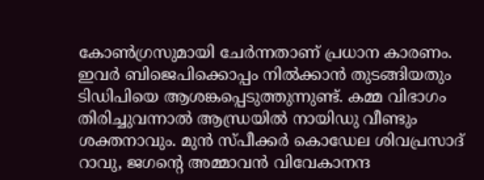കോണ്‍ഗ്രസുമായി ചേര്‍ന്നതാണ് പ്രധാന കാരണം. ഇവര്‍ ബിജെപിക്കൊപ്പം നില്‍ക്കാന്‍ തുടങ്ങിയതും ടിഡിപിയെ ആശങ്കപ്പെടുത്തുന്നുണ്ട്. കമ്മ വിഭാഗം തിരിച്ചുവന്നാല്‍ ആന്ധ്രയില്‍ നായിഡു വീണ്ടും ശക്തനാവും. മുന്‍ സ്പീക്കര്‍ കൊഡേല ശിവപ്രസാദ് റാവു, ജഗന്റെ അമ്മാവന്‍ വിവേകാനന്ദ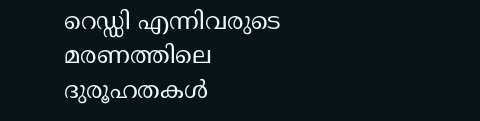റെഡ്ഡി എന്നിവരുടെ മരണത്തിലെ ദുരൂഹതകള്‍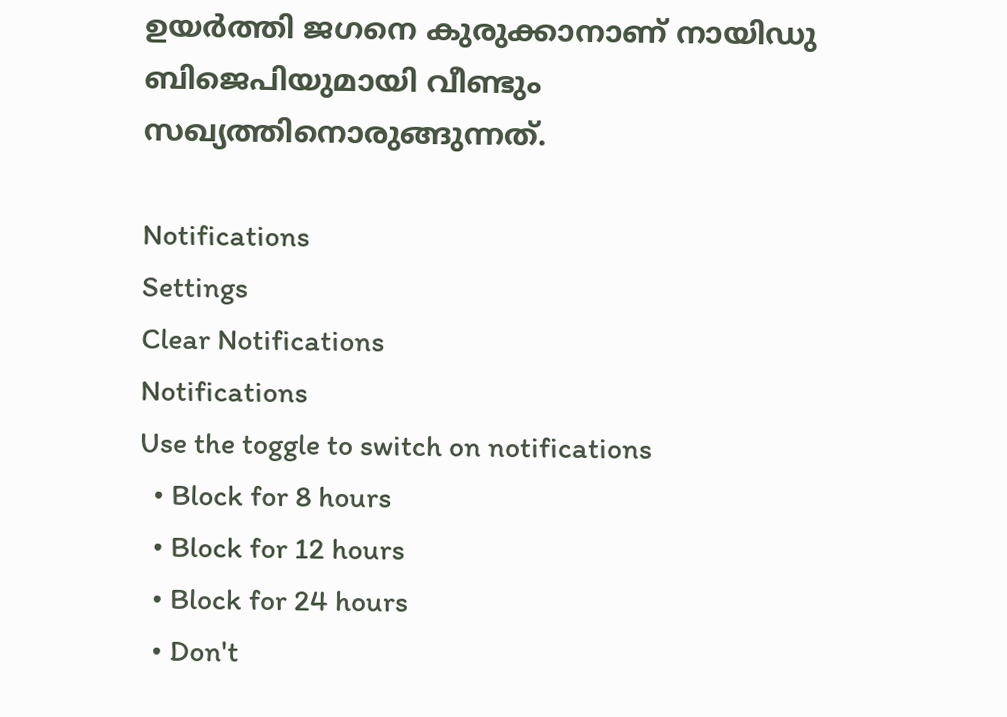ഉയര്‍ത്തി ജഗനെ കുരുക്കാനാണ് നായിഡു ബിജെപിയുമായി വീണ്ടും സഖ്യത്തിനൊരുങ്ങുന്നത്.

Notifications
Settings
Clear Notifications
Notifications
Use the toggle to switch on notifications
  • Block for 8 hours
  • Block for 12 hours
  • Block for 24 hours
  • Don't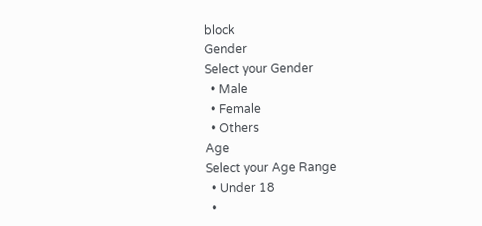block
Gender
Select your Gender
  • Male
  • Female
  • Others
Age
Select your Age Range
  • Under 18
  •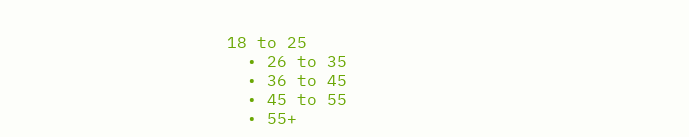18 to 25
  • 26 to 35
  • 36 to 45
  • 45 to 55
  • 55+